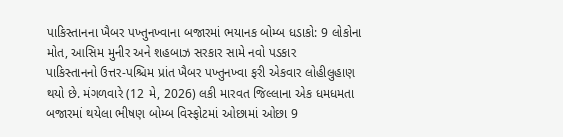પાકિસ્તાનના ખૈબર પખ્તુનખ્વાના બજારમાં ભયાનક બોમ્બ ધડાકો: 9 લોકોના મોત, આસિમ મુનીર અને શહબાઝ સરકાર સામે નવો પડકાર
પાકિસ્તાનનો ઉત્તર-પશ્ચિમ પ્રાંત ખૈબર પખ્તુનખ્વા ફરી એકવાર લોહીલુહાણ થયો છે. મંગળવારે (12 મે, 2026) લકી મારવત જિલ્લાના એક ધમધમતા બજારમાં થયેલા ભીષણ બોમ્બ વિસ્ફોટમાં ઓછામાં ઓછા 9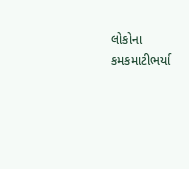લોકોના કમકમાટીભર્યા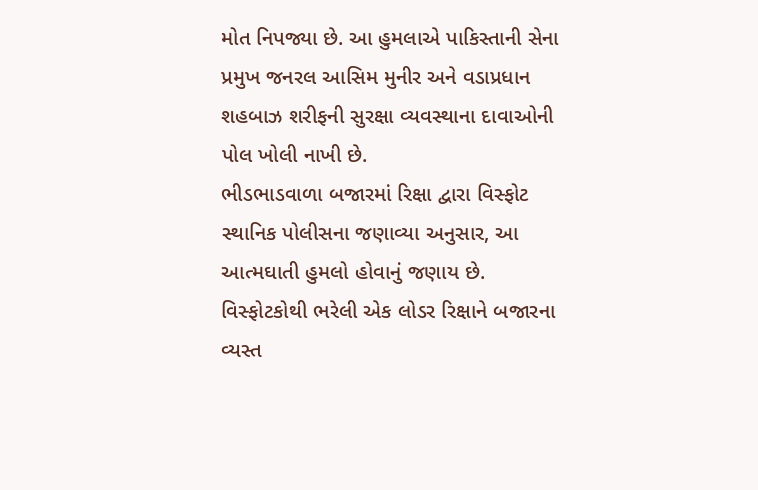મોત નિપજ્યા છે. આ હુમલાએ પાકિસ્તાની સેના પ્રમુખ જનરલ આસિમ મુનીર અને વડાપ્રધાન શહબાઝ શરીફની સુરક્ષા વ્યવસ્થાના દાવાઓની પોલ ખોલી નાખી છે.
ભીડભાડવાળા બજારમાં રિક્ષા દ્વારા વિસ્ફોટ
સ્થાનિક પોલીસના જણાવ્યા અનુસાર, આ આત્મઘાતી હુમલો હોવાનું જણાય છે. વિસ્ફોટકોથી ભરેલી એક લોડર રિક્ષાને બજારના વ્યસ્ત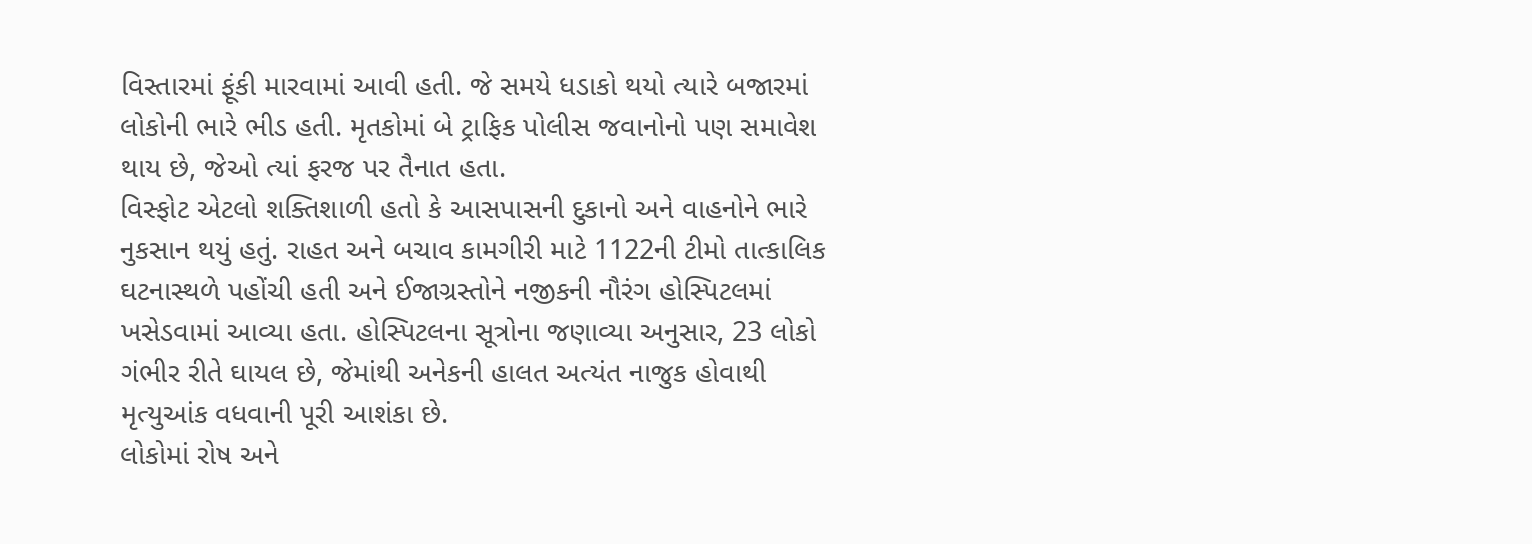વિસ્તારમાં ફૂંકી મારવામાં આવી હતી. જે સમયે ધડાકો થયો ત્યારે બજારમાં લોકોની ભારે ભીડ હતી. મૃતકોમાં બે ટ્રાફિક પોલીસ જવાનોનો પણ સમાવેશ થાય છે, જેઓ ત્યાં ફરજ પર તૈનાત હતા.
વિસ્ફોટ એટલો શક્તિશાળી હતો કે આસપાસની દુકાનો અને વાહનોને ભારે નુકસાન થયું હતું. રાહત અને બચાવ કામગીરી માટે 1122ની ટીમો તાત્કાલિક ઘટનાસ્થળે પહોંચી હતી અને ઈજાગ્રસ્તોને નજીકની નૌરંગ હોસ્પિટલમાં ખસેડવામાં આવ્યા હતા. હોસ્પિટલના સૂત્રોના જણાવ્યા અનુસાર, 23 લોકો ગંભીર રીતે ઘાયલ છે, જેમાંથી અનેકની હાલત અત્યંત નાજુક હોવાથી મૃત્યુઆંક વધવાની પૂરી આશંકા છે.
લોકોમાં રોષ અને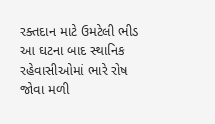રક્તદાન માટે ઉમટેલી ભીડ
આ ઘટના બાદ સ્થાનિક રહેવાસીઓમાં ભારે રોષ જોવા મળી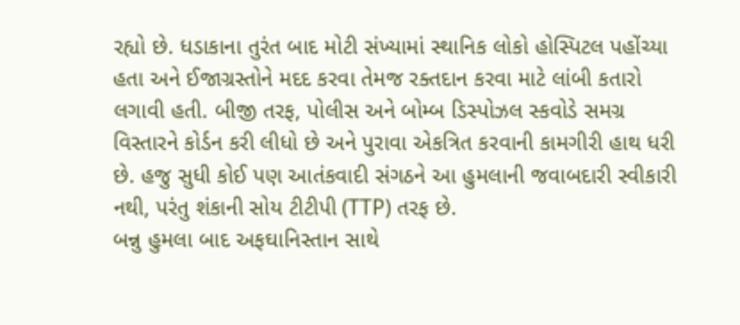રહ્યો છે. ધડાકાના તુરંત બાદ મોટી સંખ્યામાં સ્થાનિક લોકો હોસ્પિટલ પહોંચ્યા હતા અને ઈજાગ્રસ્તોને મદદ કરવા તેમજ રક્તદાન કરવા માટે લાંબી કતારો લગાવી હતી. બીજી તરફ, પોલીસ અને બોમ્બ ડિસ્પોઝલ સ્કવોડે સમગ્ર વિસ્તારને કોર્ડન કરી લીધો છે અને પુરાવા એકત્રિત કરવાની કામગીરી હાથ ધરી છે. હજુ સુધી કોઈ પણ આતંકવાદી સંગઠને આ હુમલાની જવાબદારી સ્વીકારી નથી, પરંતુ શંકાની સોય ટીટીપી (TTP) તરફ છે.
બન્નુ હુમલા બાદ અફઘાનિસ્તાન સાથે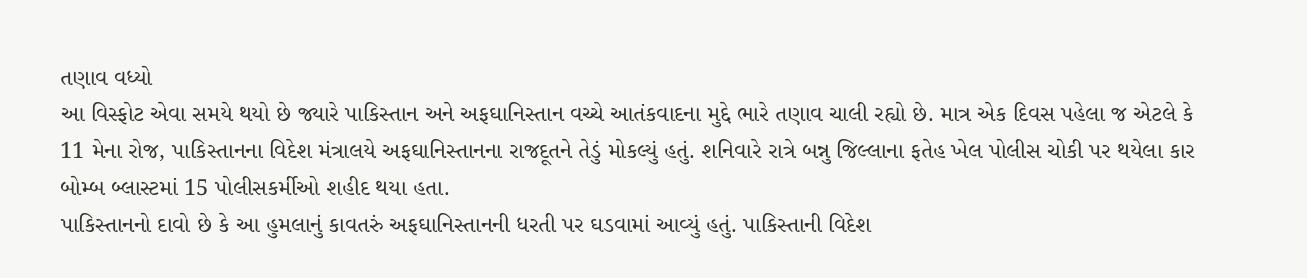તણાવ વધ્યો
આ વિસ્ફોટ એવા સમયે થયો છે જ્યારે પાકિસ્તાન અને અફઘાનિસ્તાન વચ્ચે આતંકવાદના મુદ્દે ભારે તણાવ ચાલી રહ્યો છે. માત્ર એક દિવસ પહેલા જ એટલે કે 11 મેના રોજ, પાકિસ્તાનના વિદેશ મંત્રાલયે અફઘાનિસ્તાનના રાજદૂતને તેડું મોકલ્યું હતું. શનિવારે રાત્રે બન્નુ જિલ્લાના ફતેહ ખેલ પોલીસ ચોકી પર થયેલા કાર બોમ્બ બ્લાસ્ટમાં 15 પોલીસકર્મીઓ શહીદ થયા હતા.
પાકિસ્તાનનો દાવો છે કે આ હુમલાનું કાવતરું અફઘાનિસ્તાનની ધરતી પર ઘડવામાં આવ્યું હતું. પાકિસ્તાની વિદેશ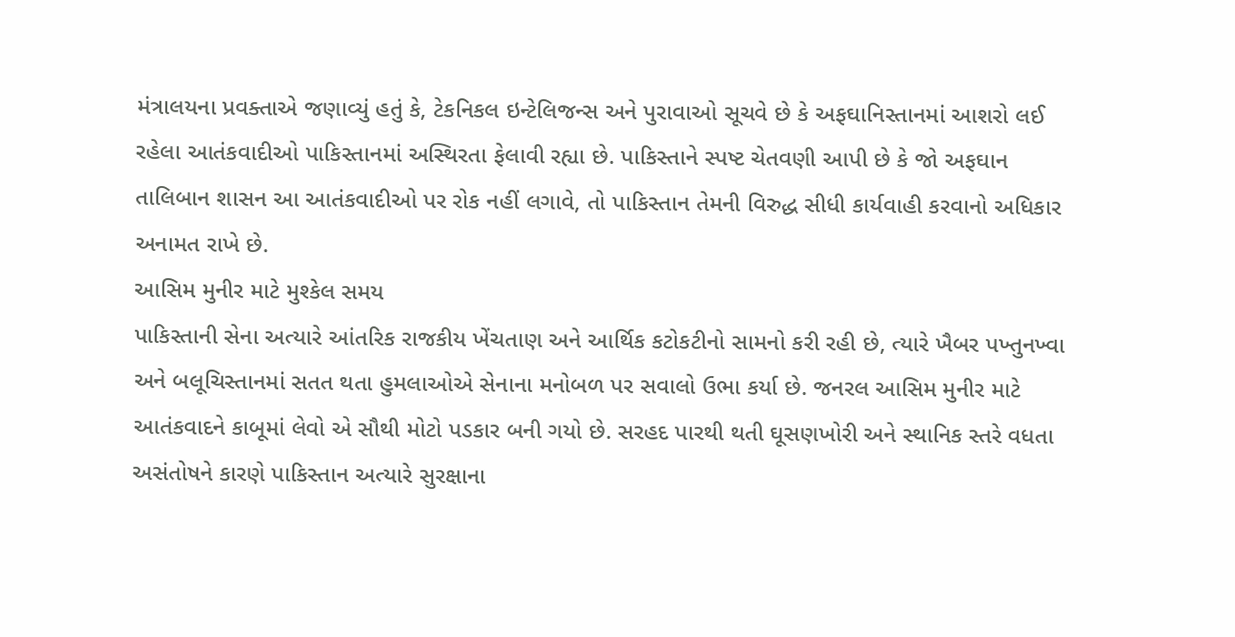મંત્રાલયના પ્રવક્તાએ જણાવ્યું હતું કે, ટેકનિકલ ઇન્ટેલિજન્સ અને પુરાવાઓ સૂચવે છે કે અફઘાનિસ્તાનમાં આશરો લઈ રહેલા આતંકવાદીઓ પાકિસ્તાનમાં અસ્થિરતા ફેલાવી રહ્યા છે. પાકિસ્તાને સ્પષ્ટ ચેતવણી આપી છે કે જો અફઘાન તાલિબાન શાસન આ આતંકવાદીઓ પર રોક નહીં લગાવે, તો પાકિસ્તાન તેમની વિરુદ્ધ સીધી કાર્યવાહી કરવાનો અધિકાર અનામત રાખે છે.
આસિમ મુનીર માટે મુશ્કેલ સમય
પાકિસ્તાની સેના અત્યારે આંતરિક રાજકીય ખેંચતાણ અને આર્થિક કટોકટીનો સામનો કરી રહી છે, ત્યારે ખૈબર પખ્તુનખ્વા અને બલૂચિસ્તાનમાં સતત થતા હુમલાઓએ સેનાના મનોબળ પર સવાલો ઉભા કર્યા છે. જનરલ આસિમ મુનીર માટે આતંકવાદને કાબૂમાં લેવો એ સૌથી મોટો પડકાર બની ગયો છે. સરહદ પારથી થતી ઘૂસણખોરી અને સ્થાનિક સ્તરે વધતા અસંતોષને કારણે પાકિસ્તાન અત્યારે સુરક્ષાના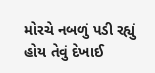મોરચે નબળું પડી રહ્યું હોય તેવું દેખાઈ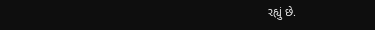રહ્યું છે.